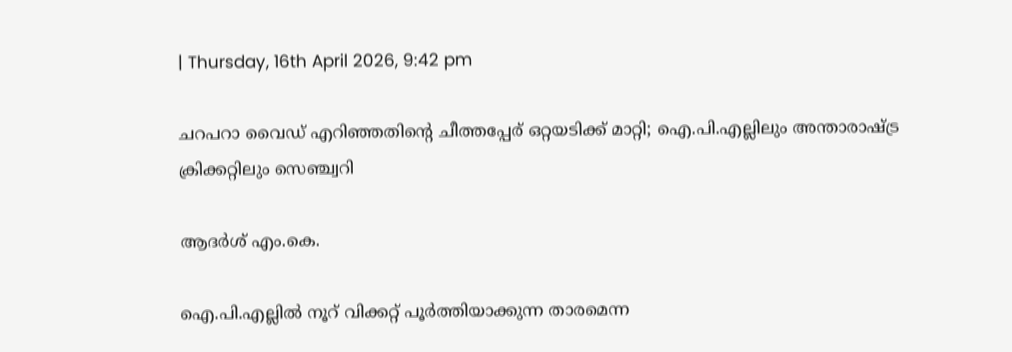| Thursday, 16th April 2026, 9:42 pm

ചറപറാ വൈഡ് എറിഞ്ഞതിന്റെ ചീത്തപ്പേര് ഒറ്റയടിക്ക് മാറ്റി; ഐ.പി.എല്ലിലും അന്താരാഷ്ട്ര ക്രിക്കറ്റിലും സെഞ്ച്വറി

ആദര്‍ശ് എം.കെ.

ഐ.പി.എല്ലില്‍ നൂറ് വിക്കറ്റ് പൂര്‍ത്തിയാക്കുന്ന താരമെന്ന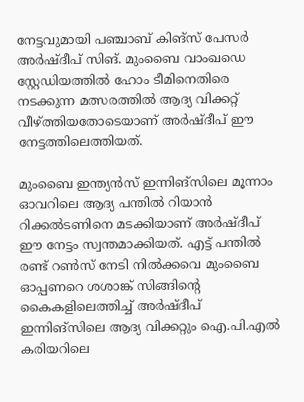നേട്ടവുമായി പഞ്ചാബ് കിങ്‌സ് പേസര്‍ അര്‍ഷ്ദീപ് സിങ്. മുംബൈ വാംഖഡെ സ്റ്റേഡിയത്തില്‍ ഹോം ടീമിനെതിരെ നടക്കുന്ന മത്സരത്തില്‍ ആദ്യ വിക്കറ്റ് വീഴ്ത്തിയതോടെയാണ് അര്‍ഷ്ദീപ് ഈ നേട്ടത്തിലെത്തിയത്.

മുംബൈ ഇന്ത്യന്‍സ് ഇന്നിങ്‌സിലെ മൂന്നാം ഓവറിലെ ആദ്യ പന്തില്‍ റിയാന്‍ റിക്കല്‍ടണിനെ മടക്കിയാണ് അര്‍ഷ്ദീപ് ഈ നേട്ടം സ്വന്തമാക്കിയത്. എട്ട് പന്തില്‍ രണ്ട് റണ്‍സ് നേടി നില്‍ക്കവെ മുംബൈ ഓപ്പണറെ ശശാങ്ക് സിങ്ങിന്റെ കൈകളിലെത്തിച്ച് അര്‍ഷ്ദീപ് ഇന്നിങ്‌സിലെ ആദ്യ വിക്കറ്റും ഐ.പി.എല്‍ കരിയറിലെ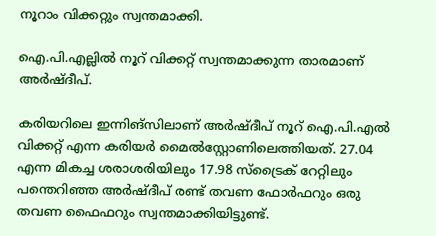നൂറാം വിക്കറ്റും സ്വന്തമാക്കി.

ഐ.പി.എല്ലില്‍ നൂറ് വിക്കറ്റ് സ്വന്തമാക്കുന്ന താരമാണ് അര്‍ഷ്ദീപ്.

കരിയറിലെ ഇന്നിങ്‌സിലാണ് അര്‍ഷ്ദീപ് നൂറ് ഐ.പി.എല്‍ വിക്കറ്റ് എന്ന കരിയര്‍ മൈല്‍സ്റ്റോണിലെത്തിയത്. 27.04 എന്ന മികച്ച ശരാശരിയിലും 17.98 സ്‌ട്രൈക് റേറ്റിലും പന്തെറിഞ്ഞ അര്‍ഷ്ദീപ് രണ്ട് തവണ ഫോര്‍ഫറും ഒരു തവണ ഫൈഫറും സ്വന്തമാക്കിയിട്ടുണ്ട്.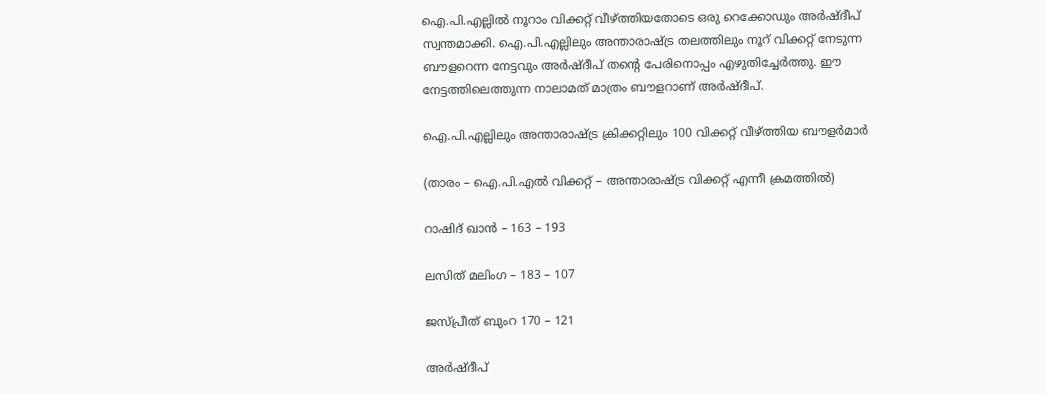ഐ.പി.എല്ലില്‍ നൂറാം വിക്കറ്റ് വീഴ്ത്തിയതോടെ ഒരു റെക്കോഡും അര്‍ഷ്ദീപ് സ്വന്തമാക്കി. ഐ.പി.എല്ലിലും അന്താരാഷ്ട്ര തലത്തിലും നൂറ് വിക്കറ്റ് നേടുന്ന ബൗളറെന്ന നേട്ടവും അര്‍ഷ്ദീപ് തന്റെ പേരിനൊപ്പം എഴുതിച്ചേര്‍ത്തു. ഈ നേട്ടത്തിലെത്തുന്ന നാലാമത് മാത്രം ബൗളറാണ് അര്‍ഷ്ദീപ്.

ഐ.പി.എല്ലിലും അന്താരാഷ്ട്ര ക്രിക്കറ്റിലും 100 വിക്കറ്റ് വീഴ്ത്തിയ ബൗളര്‍മാര്‍

(താരം – ഐ.പി.എല്‍ വിക്കറ്റ് – അന്താരാഷ്ട്ര വിക്കറ്റ് എന്നീ ക്രമത്തില്‍)

റാഷിദ് ഖാന്‍ – 163 – 193

ലസിത് മലിംഗ – 183 – 107

ജസ്പ്രീത് ബുംറ 170 – 121

അര്‍ഷ്ദീപ്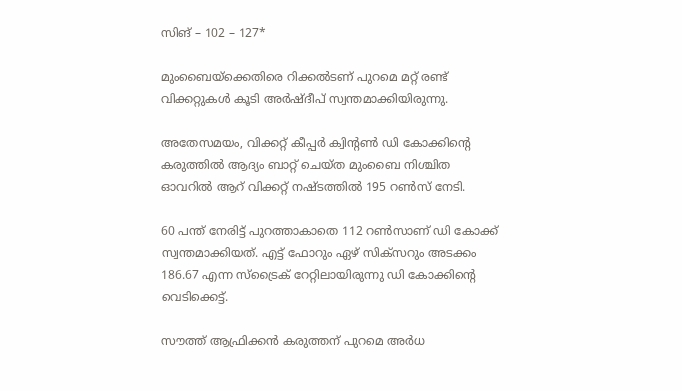സിങ് – 102 – 127*

മുംബൈയ്‌ക്കെതിരെ റിക്കല്‍ടണ് പുറമെ മറ്റ് രണ്ട് വിക്കറ്റുകള്‍ കൂടി അര്‍ഷ്ദീപ് സ്വന്തമാക്കിയിരുന്നു.

അതേസമയം, വിക്കറ്റ് കീപ്പര്‍ ക്വിന്റണ്‍ ഡി കോക്കിന്റെ കരുത്തില്‍ ആദ്യം ബാറ്റ് ചെയ്ത മുംബൈ നിശ്ചിത ഓവറില്‍ ആറ് വിക്കറ്റ് നഷ്ടത്തില്‍ 195 റണ്‍സ് നേടി.

60 പന്ത് നേരിട്ട് പുറത്താകാതെ 112 റണ്‍സാണ് ഡി കോക്ക് സ്വന്തമാക്കിയത്. എട്ട് ഫോറും ഏഴ് സിക്‌സറും അടക്കം 186.67 എന്ന സ്‌ട്രൈക് റേറ്റിലായിരുന്നു ഡി കോക്കിന്റെ വെടിക്കെട്ട്.

സൗത്ത് ആഫ്രിക്കന്‍ കരുത്തന് പുറമെ അര്‍ധ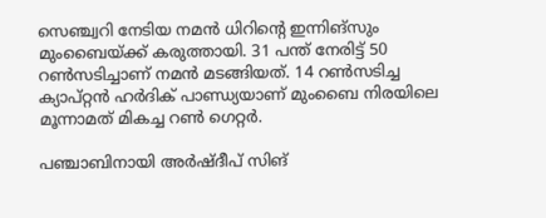സെഞ്ച്വറി നേടിയ നമന്‍ ധിറിന്റെ ഇന്നിങ്‌സും മുംബൈയ്ക്ക് കരുത്തായി. 31 പന്ത് നേരിട്ട് 50 റണ്‍സടിച്ചാണ് നമന്‍ മടങ്ങിയത്. 14 റണ്‍സടിച്ച ക്യാപ്റ്റന്‍ ഹര്‍ദിക് പാണ്ഡ്യയാണ് മുംബൈ നിരയിലെ മൂന്നാമത് മികച്ച റണ്‍ ഗെറ്റര്‍.

പഞ്ചാബിനായി അര്‍ഷ്ദീപ് സിങ്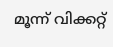മൂന്ന് വിക്കറ്റ്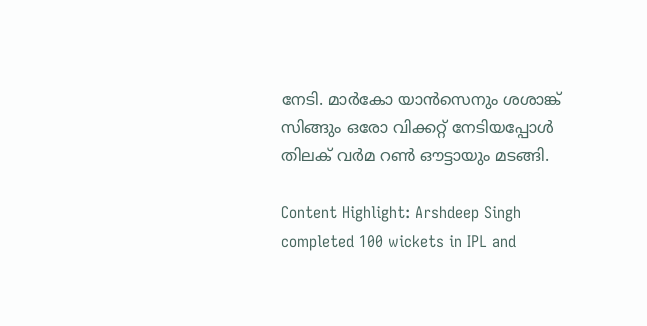നേടി. മാര്‍കോ യാന്‍സെനും ശശാങ്ക് സിങ്ങും ഒരോ വിക്കറ്റ് നേടിയപ്പോള്‍ തിലക് വര്‍മ റണ്‍ ഔട്ടായും മടങ്ങി.

Content Highlight: Arshdeep Singh completed 100 wickets in IPL and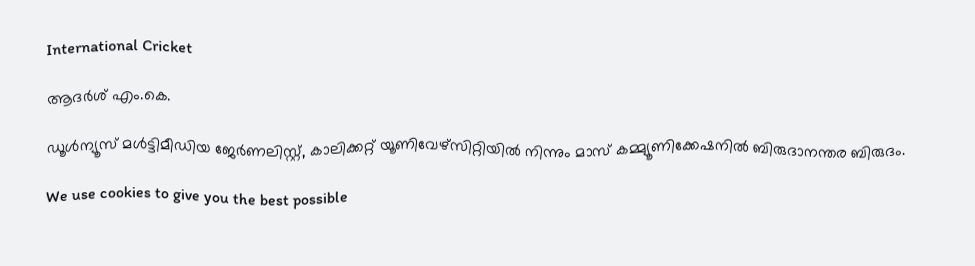International Cricket

ആദര്‍ശ് എം.കെ.

ഡൂള്‍ന്യൂസ് മള്‍ട്ടിമീഡിയ ജേര്‍ണലിസ്റ്റ്, കാലിക്കറ്റ് യൂണിവേഴ്സിറ്റിയില്‍ നിന്നും മാസ് കമ്മ്യൂണിക്കേഷനില്‍ ബിരുദാനന്തര ബിരുദം.

We use cookies to give you the best possible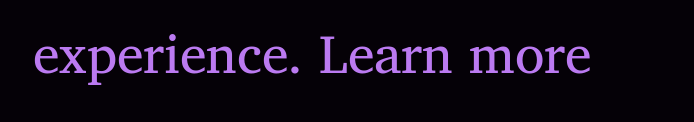experience. Learn more